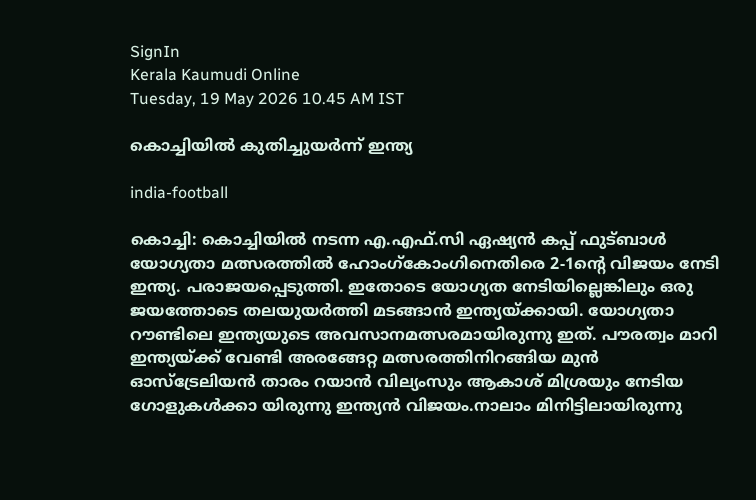SignIn
Kerala Kaumudi Online
Tuesday, 19 May 2026 10.45 AM IST

കൊച്ചിയിൽ കുതിച്ചുയർന്ന് ഇന്ത്യ

india-football

കൊച്ചി: കൊച്ചിയിൽ നടന്ന എ.എഫ്.സി ഏഷ്യൻ കപ്പ് ഫുട്ബാൾ യോഗ്യതാ മത്സരത്തിൽ ഹോംഗ്കോംഗിനെതിരെ 2-1ന്റെ വിജയം നേടി ഇന്ത്യ. പരാജയപ്പെടുത്തി. ഇതോടെ യോഗ്യത നേടിയില്ലെങ്കിലും ഒരു ജയത്തോടെ തലയുയർത്തി മടങ്ങാൻ ഇന്ത്യയ്ക്കായി. യോഗ്യതാ റൗണ്ടിലെ ഇന്ത്യയുടെ അവസാനമത്സരമായിരുന്നു ഇത്. പൗരത്വം മാറി ഇന്ത്യയ്ക്ക് വേണ്ടി അരങ്ങേറ്റ മത്സരത്തിനിറങ്ങിയ മുൻ ഓസ്ട്രേലിയൻ താരം റയാൻ വില്യംസും ആകാശ് മിശ്രയും നേടിയ ഗോളുകൾക്കാ യിരുന്നു ഇന്ത്യൻ വിജയം.നാലാം മിനിട്ടിലായിരുന്നു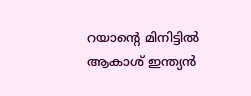റയാന്റെ മിനിട്ടിൽ ആകാശ് ഇന്ത്യൻ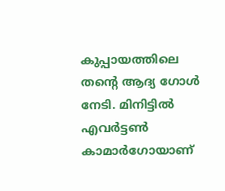കുപ്പായത്തിലെ തന്റെ ആദ്യ ഗോൾ നേടി. മിനിട്ടിൽ എവർട്ടൺ കാമാർഗോയാണ്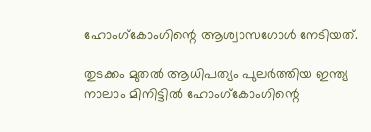ഹോംഗ്കോംഗിന്റെ ആശ്വാസഗോൾ നേടിയത്.

തുടക്കം മുതൽ ആധിപത്യം പുലർത്തിയ ഇന്ത്യ നാലാം മിനിട്ടിൽ ഹോംഗ്കോംഗിന്റെ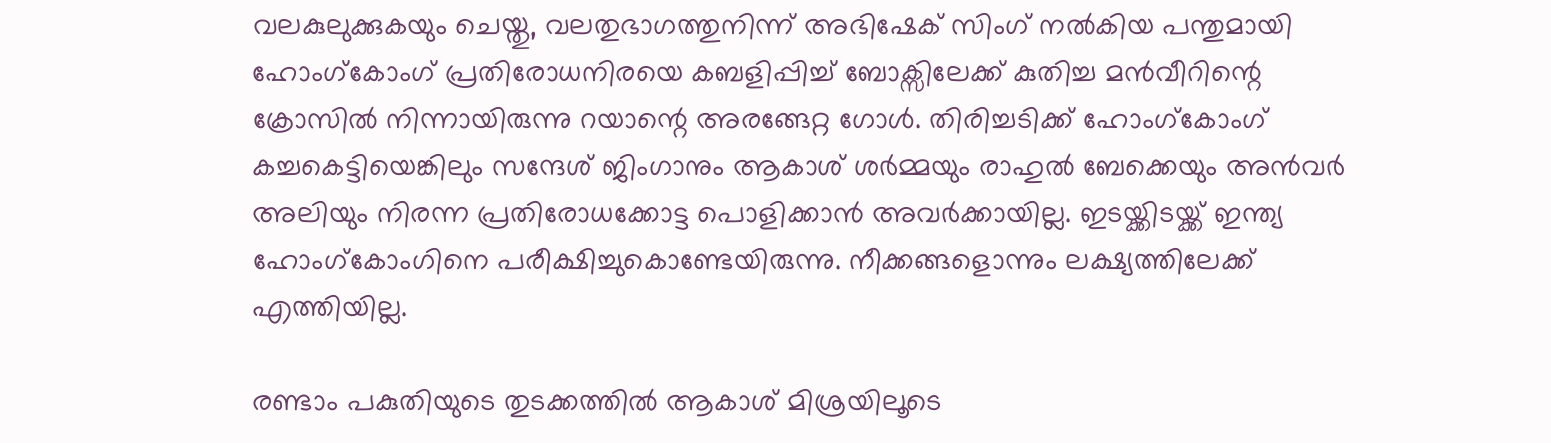വലകുലുക്കുകയും ചെയ്തു, വലതുഭാഗത്തുനിന്ന് അഭിഷേക് സിംഗ് നൽകിയ പന്തുമായി ഹോംഗ്കോംഗ് പ്രതിരോധനിരയെ കബളിപ്പിച്ച് ബോക്സിലേക്ക് കുതിച്ച മൻവീറിന്റെ ക്രോസിൽ നിന്നായിരുന്നു റയാന്റെ അരങ്ങേറ്റ ഗോൾ. തിരിച്ചടിക്ക് ഹോംഗ്കോംഗ് കച്ചകെട്ടിയെങ്കിലും സന്ദേശ് ജിംഗാനും ആകാശ് ശർമ്മയും രാഹുൽ ബേക്കെയും അൻവർ അലിയും നിരന്ന പ്രതിരോധക്കോട്ട പൊളിക്കാൻ അവർക്കായില്ല. ഇടയ്ക്കിടയ്ക്ക് ഇന്ത്യ ഹോംഗ്കോംഗിനെ പരീക്ഷിച്ചുകൊണ്ടേയിരുന്നു. നീക്കങ്ങളൊന്നും ലക്ഷ്യത്തിലേക്ക് എത്തിയില്ല.

രണ്ടാം പകുതിയുടെ തുടക്കത്തിൽ ആകാശ് മിശ്രയിലൂടെ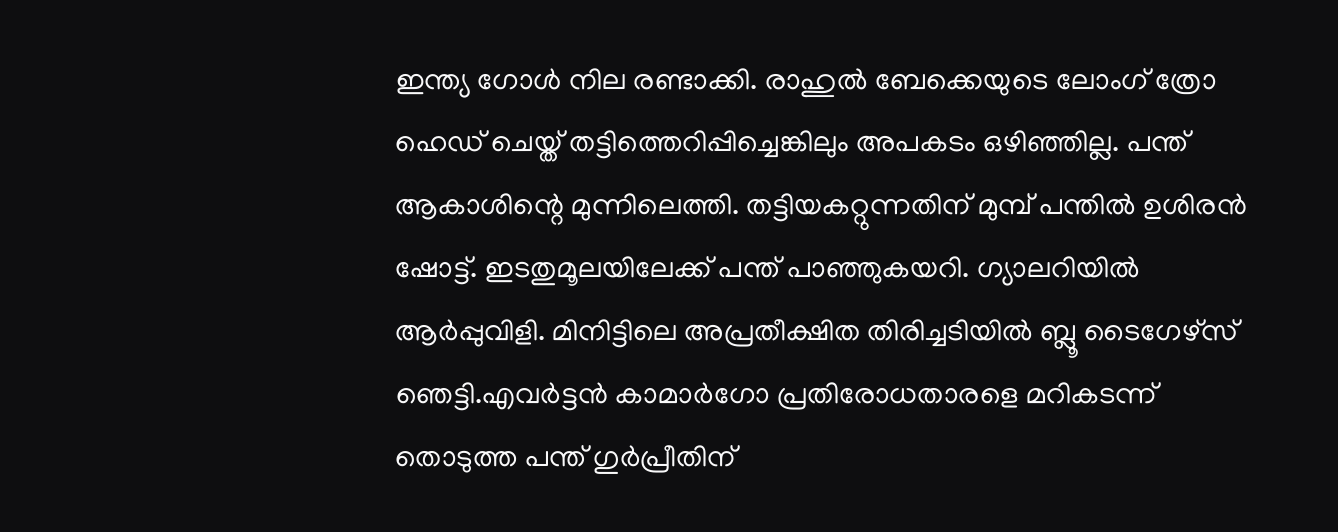ഇന്ത്യ ഗോൾ നില രണ്ടാക്കി. രാഹുൽ ബേക്കെയുടെ ലോംഗ് ത്രോ ഹെഡ് ചെയ്ത് തട്ടിത്തെറിപ്പിച്ചെങ്കിലും അപകടം ഒഴിഞ്ഞില്ല. പന്ത് ആകാശിന്റെ മുന്നിലെത്തി. തട്ടിയകറ്റുന്നതിന് മുമ്പ് പന്തിൽ ഉശിരൻ ഷോട്ട്. ഇടതുമൂലയിലേക്ക് പന്ത് പാഞ്ഞുകയറി. ഗ്യാലറിയിൽ ആർപ്പുവിളി. മിനിട്ടിലെ അപ്രതീക്ഷിത തിരിച്ചടിയിൽ ബ്ലൂ ടൈഗേഴ്സ് ഞെട്ടി.എവർട്ടൻ കാമാർഗോ പ്രതിരോധതാരളെ മറികടന്ന് തൊടുത്ത പന്ത് ഗുർപ്രീതിന്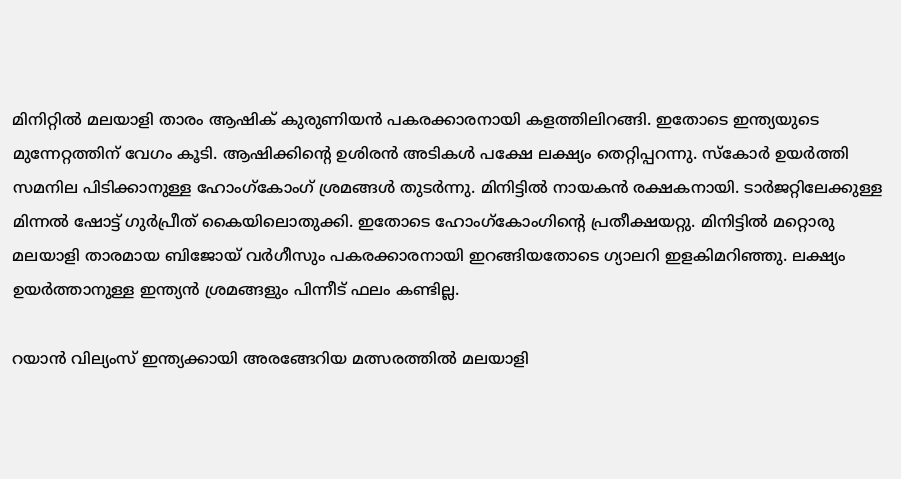മിനിറ്റിൽ മലയാളി താരം ആഷിക് കുരുണിയൻ പകരക്കാരനായി കളത്തിലിറങ്ങി. ഇതോടെ ഇന്ത്യയുടെ മുന്നേറ്റത്തിന് വേഗം കൂടി. ആഷിക്കിന്റെ ഉശിരൻ അടികൾ പക്ഷേ ലക്ഷ്യം തെറ്റിപ്പറന്നു. സ്കോർ ഉയർത്തി സമനില പിടിക്കാനുള്ള ഹോംഗ്കോംഗ് ശ്രമങ്ങൾ തുടർന്നു. മിനിട്ടിൽ നായകൻ രക്ഷകനായി. ടാർജറ്റിലേക്കുള്ള മിന്നൽ ഷോട്ട് ഗുർപ്രീത് കൈയിലൊതുക്കി. ഇതോടെ ഹോംഗ്കോംഗിന്റെ പ്രതീക്ഷയറ്റു. മിനിട്ടിൽ മറ്റൊരു മലയാളി താരമായ ബിജോയ് വ‌ർഗീസും പകരക്കാരനായി ഇറങ്ങിയതോടെ ഗ്യാലറി ഇളകിമറിഞ്ഞു. ലക്ഷ്യം ഉയർത്താനുള്ള ഇന്ത്യൻ ശ്രമങ്ങളും പിന്നീട് ഫലം കണ്ടില്ല.

റയാൻ വില്യംസ് ഇന്ത്യക്കായി അരങ്ങേറിയ മത്സരത്തിൽ മലയാളി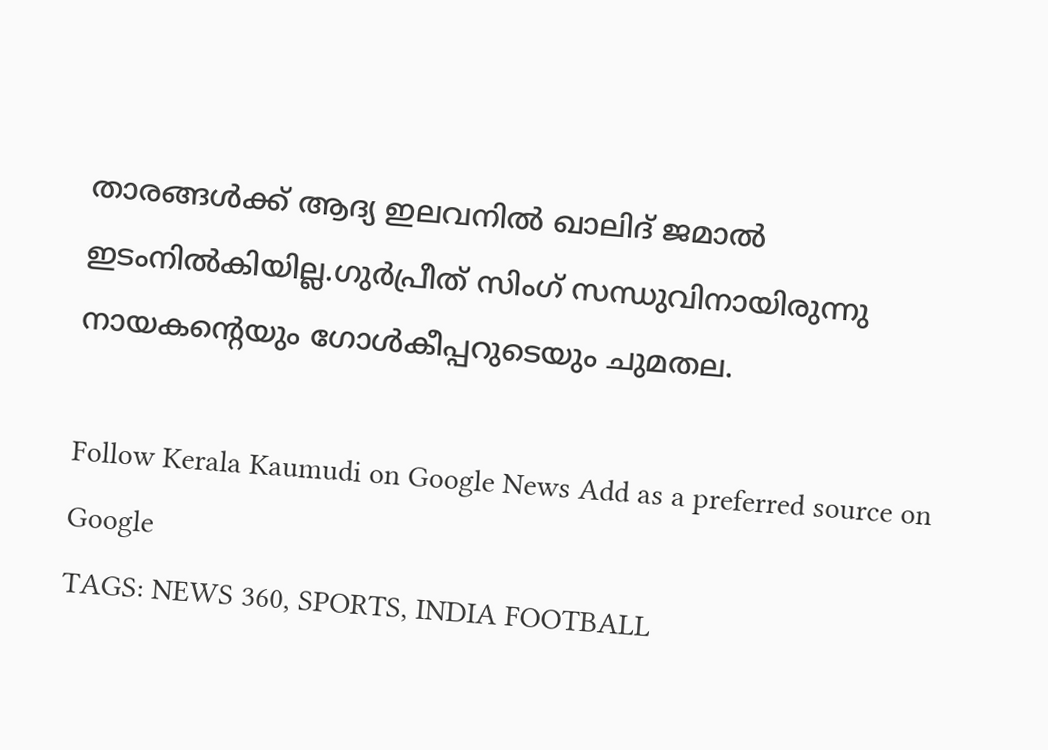താരങ്ങൾക്ക് ആദ്യ ഇലവനിൽ ഖാലിദ് ജമാൽ ഇടംനിൽകിയില്ല.ഗുർപ്രീത് സിംഗ് സന്ധുവിനായിരുന്നു നായകന്റെയും ഗോൾകീപ്പറുടെയും ചുമതല.

Follow Kerala Kaumudi on Google News Add as a preferred source on Google
TAGS: NEWS 360, SPORTS, INDIA FOOTBALL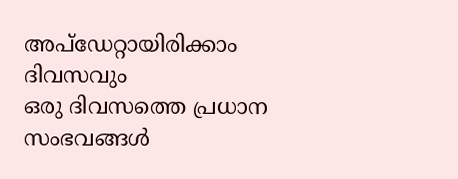അപ്ഡേറ്റായിരിക്കാം ദിവസവും
ഒരു ദിവസത്തെ പ്രധാന സംഭവങ്ങൾ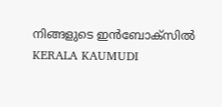നിങ്ങളുടെ ഇൻബോക്സിൽ
KERALA KAUMUDI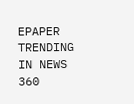EPAPER
TRENDING IN NEWS 360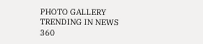PHOTO GALLERY
TRENDING IN NEWS 360